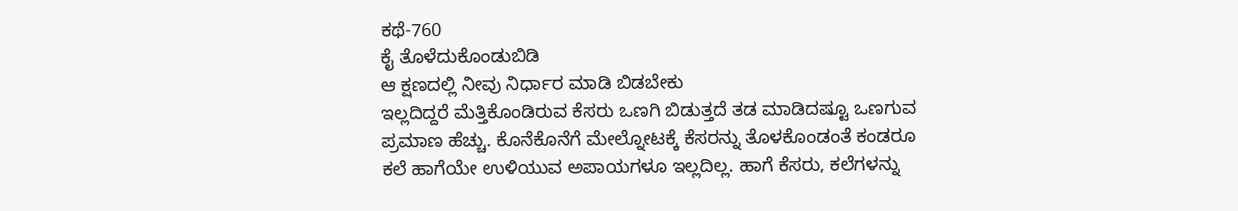ಕಥೆ-760
ಕೈ ತೊಳೆದುಕೊಂಡುಬಿಡಿ
ಆ ಕ್ಷಣದಲ್ಲಿ ನೀವು ನಿರ್ಧಾರ ಮಾಡಿ ಬಿಡಬೇಕು
ಇಲ್ಲದಿದ್ದರೆ ಮೆತ್ತಿಕೊಂಡಿರುವ ಕೆಸರು ಒಣಗಿ ಬಿಡುತ್ತದೆ ತಡ ಮಾಡಿದಷ್ಟೂ ಒಣಗುವ ಪ್ರಮಾಣ ಹೆಚ್ಚು. ಕೊನೆಕೊನೆಗೆ ಮೇಲ್ನೋಟಕ್ಕೆ ಕೆಸರನ್ನು ತೊಳಕೊಂಡಂತೆ ಕಂಡರೂ
ಕಲೆ ಹಾಗೆಯೇ ಉಳಿಯುವ ಅಪಾಯಗಳೂ ಇಲ್ಲದಿಲ್ಲ. ಹಾಗೆ ಕೆಸರು, ಕಲೆಗಳನ್ನು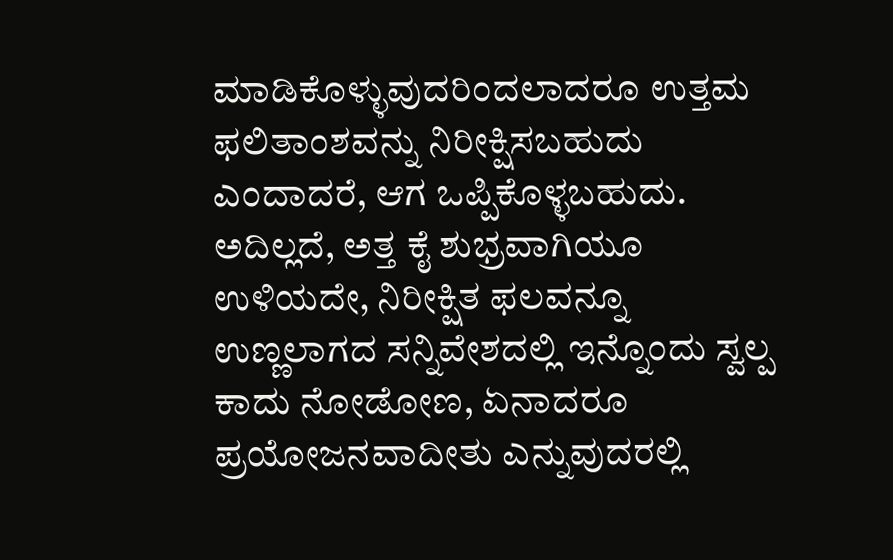ಮಾಡಿಕೊಳ್ಳುವುದರಿಂದಲಾದರೂ ಉತ್ತಮ ಫಲಿತಾಂಶವನ್ನು ನಿರೀಕ್ಷಿಸಬಹುದು ಎಂದಾದರೆ, ಆಗ ಒಪ್ಪಿಕೊಳ್ಳಬಹುದು. ಅದಿಲ್ಲದೆ, ಅತ್ತ ಕೈ ಶುಭ್ರವಾಗಿಯೂ ಉಳಿಯದೇ, ನಿರೀಕ್ಷಿತ ಫಲವನ್ನೂ ಉಣ್ಣಲಾಗದ ಸನ್ನಿವೇಶದಲ್ಲಿ ಇನ್ನೊಂದು ಸ್ವಲ್ಪ ಕಾದು ನೋಡೋಣ, ಏನಾದರೂ ಪ್ರಯೋಜನವಾದೀತು ಎನ್ನುವುದರಲ್ಲಿ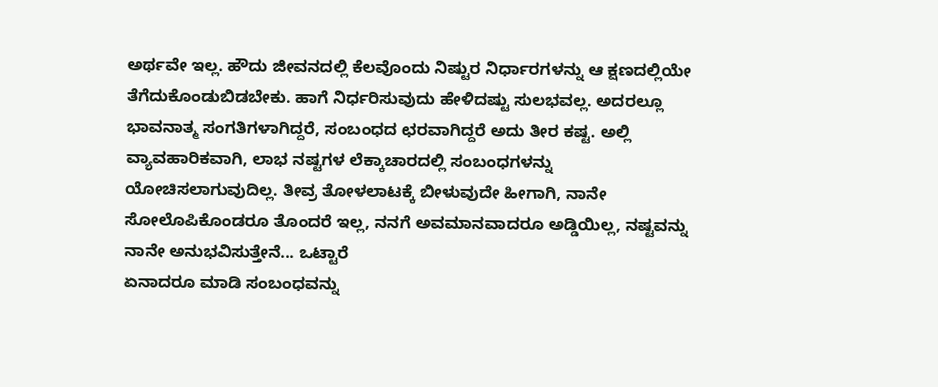ಅರ್ಥವೇ ಇಲ್ಲ. ಹೌದು ಜೀವನದಲ್ಲಿ ಕೆಲವೊಂದು ನಿಷ್ಟುರ ನಿರ್ಧಾರಗಳನ್ನು ಆ ಕ್ಷಣದಲ್ಲಿಯೇ ತೆಗೆದುಕೊಂಡುಬಿಡಬೇಕು. ಹಾಗೆ ನಿರ್ಧರಿಸುವುದು ಹೇಳಿದಷ್ಟು ಸುಲಭವಲ್ಲ. ಅದರಲ್ಲೂ ಭಾವನಾತ್ಮ ಸಂಗತಿಗಳಾಗಿದ್ದರೆ, ಸಂಬಂಧದ ಛರವಾಗಿದ್ದರೆ ಅದು ತೀರ ಕಷ್ಟ. ಅಲ್ಲಿ ವ್ಯಾವಹಾರಿಕವಾಗಿ, ಲಾಭ ನಷ್ಟಗಳ ಲೆಕ್ಕಾಚಾರದಲ್ಲಿ ಸಂಬಂಧಗಳನ್ನು ಯೋಚಿಸಲಾಗುವುದಿಲ್ಲ. ತೀವ್ರ ತೋಳಲಾಟಕ್ಕೆ ಬೀಳುವುದೇ ಹೀಗಾಗಿ, ನಾನೇ ಸೋಲೊಪಿಕೊಂಡರೂ ತೊಂದರೆ ಇಲ್ಲ, ನನಗೆ ಅವಮಾನವಾದರೂ ಅಡ್ಡಿಯಿಲ್ಲ, ನಷ್ಟವನ್ನು ನಾನೇ ಅನುಭವಿಸುತ್ತೇನೆ... ಒಟ್ಟಾರೆ
ಏನಾದರೂ ಮಾಡಿ ಸಂಬಂಧವನ್ನು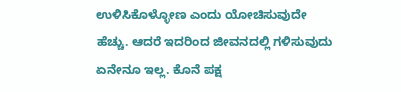ಉಳಿಸಿಕೊಳ್ಳೋಣ ಎಂದು ಯೋಚಿಸುವುದೇ
ಹೆಚ್ಚು. ಆದರೆ ಇದರಿಂದ ಜೀವನದಲ್ಲಿ ಗಳಿಸುವುದು ಏನೇನೂ ಇಲ್ಲ. ಕೊನೆ ಪಕ್ಷ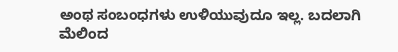ಅಂಥ ಸಂಬಂಧಗಳು ಉಳಿಯುವುದೂ ಇಲ್ಲ. ಬದಲಾಗಿ ಮೆಲಿಂದ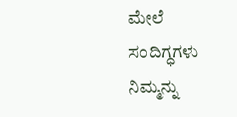ಮೇಲೆ
ಸಂದಿಗ್ಧಗಳು ನಿಮ್ಮನ್ನು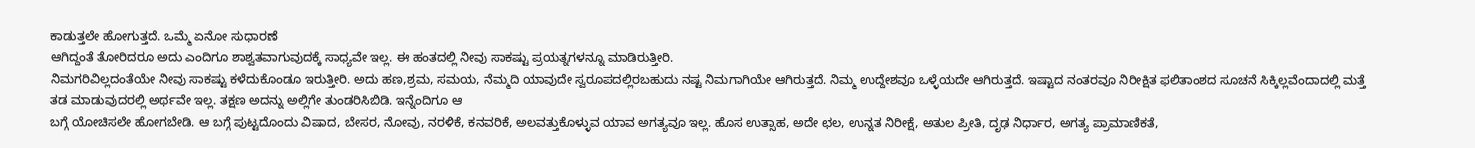ಕಾಡುತ್ತಲೇ ಹೋಗುತ್ತದೆ. ಒಮ್ಮೆ ಏನೋ ಸುಧಾರಣೆ
ಆಗಿದ್ದಂತೆ ತೋರಿದರೂ ಅದು ಎಂದಿಗೂ ಶಾಶ್ವತವಾಗುವುದಕ್ಕೆ ಸಾಧ್ಯವೇ ಇಲ್ಲ. ಈ ಹಂತದಲ್ಲಿ ನೀವು ಸಾಕಷ್ಟು ಪ್ರಯತ್ನಗಳನ್ನೂ ಮಾಡಿರುತ್ತೀರಿ.
ನಿಮಗರಿವಿಲ್ಲದಂತೆಯೇ ನೀವು ಸಾಕಷ್ಟು ಕಳೆದುಕೊಂಡೂ ಇರುತ್ತೀರಿ. ಅದು ಹಣ,ಶ್ರಮ, ಸಮಯ, ನೆಮ್ಮದಿ ಯಾವುದೇ ಸ್ವರೂಪದಲ್ಲಿರಬಹುದು ನಷ್ಟ ನಿಮಗಾಗಿಯೇ ಆಗಿರುತ್ತದೆ. ನಿಮ್ಮ ಉದ್ದೇಶವೂ ಒಳ್ಳೆಯದೇ ಆಗಿರುತ್ತದೆ. ಇಷ್ಟಾದ ನಂತರವೂ ನಿರೀಕ್ಷಿತ ಫಲಿತಾಂಶದ ಸೂಚನೆ ಸಿಕ್ಕಿಲ್ಲವೆಂದಾದಲ್ಲಿ ಮತ್ತೆ ತಡ ಮಾಡುವುದರಲ್ಲಿ ಅರ್ಥವೇ ಇಲ್ಲ. ತಕ್ಷಣ ಅದನ್ನು ಅಲ್ಲಿಗೇ ತುಂಡರಿಸಿಬಿಡಿ. ಇನ್ನೆಂದಿಗೂ ಆ
ಬಗ್ಗೆ ಯೋಚಿಸಲೇ ಹೋಗಬೇಡಿ. ಆ ಬಗ್ಗೆ ಪುಟ್ಟದೊಂದು ವಿಷಾದ, ಬೇಸರ, ನೋವು, ನರಳಿಕೆ, ಕನವರಿಕೆ, ಅಲವತ್ತುಕೊಳ್ಳುವ ಯಾವ ಅಗತ್ಯವೂ ಇಲ್ಲ. ಹೊಸ ಉತ್ಸಾಹ, ಅದೇ ಛಲ, ಉನ್ನತ ನಿರೀಕ್ಷೆ, ಅತುಲ ಪ್ರೀತಿ, ದೃಢ ನಿರ್ಧಾರ, ಅಗತ್ಯ ಪ್ರಾಮಾಣಿಕತೆ,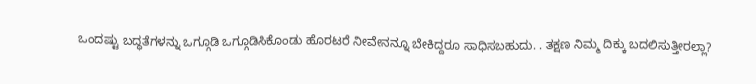ಒಂದಷ್ಟು ಬದ್ಧತೆಗಳನ್ನು ಒಗ್ಗೂಡಿ ಒಗ್ಗೂಡಿಸಿಕೊಂಡು ಹೊರಟರೆ ನೀವೇನನ್ನೂ ಬೇಕಿದ್ದರೂ ಸಾಧಿಸಬಹುದು. . ತಕ್ಷಣ ನಿಮ್ಮ ದಿಕ್ಕು ಬದಲಿಸುತ್ತೀರಲ್ಲಾ?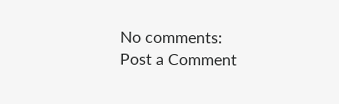No comments:
Post a Comment